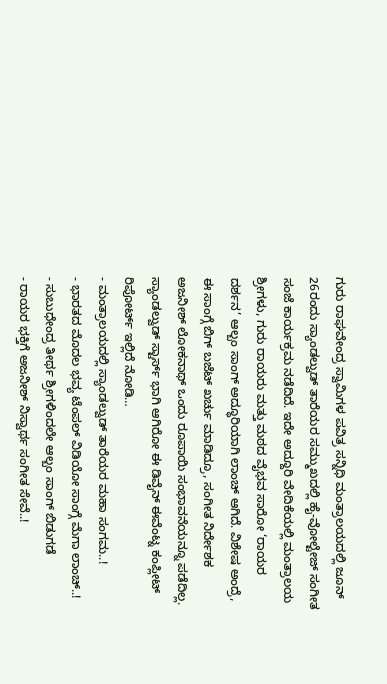ಗುರು ರಾಘವೇಂದ್ರ ಸ್ವಾಮಿಗಳ ಪವಿತ್ರ ಸನ್ನಿಧಿ ಮಂತ್ರಾಲಯದಲ್ಲಿ ಜೂನ್ 26ರಂದು ಸ್ಯಾಂಡಲ್ವುಡ್ ತಾರೆಯರ ಸಮ್ಮುಖದಲ್ಲಿ ಹೈ-ವೋಲ್ಟೇಜ್ ಸಂಗೀತ ಸಂಜೆ ಕಾರ್ಯಕ್ರಮ ನಡೆದಿದೆ. ಇದೇ ಅದ್ದೂರಿ ವೇದಿಕೆಯಲ್ಲಿ ಮಂತ್ರಾಲಯ ಶ್ರೀಗಳು, ಗುರು ರಾಯರು ಮತ್ತು ಮಠದ ವೈಭವ ಸಾರೋ ‘ರಾಯರ ದರ್ಶನ’ ಆಲ್ಬಂ ಸಾಂಗ್ ಅದ್ಧೂರಿಯಾಗಿ ಲಾಂಚ್ ಆಗಿದೆ. ವಿಶೇಷ ಅಂದ್ರೆ, ಈ ಸಾಂಗ್ಗೆ ಬಿಗ್ ಬಜೆಟ್ ಖರ್ಚು ಮಾಡಿದ್ರೂ, ಸಂಗೀತ ನಿರ್ದೇಶಕ ಅಜನೀಶ್ ಲೋಕನಾಥ್ ಒಂದು ರೂಪಾಯಿ ಸಂಭಾವನೆಯನ್ನೂ ಪಡೆದಿಲ್ಲ. ಸ್ಯಾಂಡಲ್ವುಡ್ ಸ್ಟಾರ್ಸ್ ಭಾಗಿ ಆಗಿರೋ ಈ ಡಿವೈನ್ ಈವೆಂಟ್ನ ಕಂಪ್ಲೀಟ್ ರಿಪೋರ್ಟ್ ಇಲ್ಲಿದೆ ನೋಡಿ…
- ಮಂತ್ರಾಲಯದಲ್ಲಿ ಸ್ಯಾಂಡಲ್ವುಡ್ ತಾರೆಯರ ಮಹಾ ಸಂಗಮ..!
- ಭಾರತದ ಮೊದಲ ಭವ್ಯ ಟೆಂಪಲ್ ವಿಡಿಯೋ ಸಾಂಗ್ಗೆ ಮೆಗಾ ಲಾಂಚ್..!
- ಸುಬುಧೇಂದ್ರ ತೀರ್ಥ ಶ್ರೀಗಳಿಂದಲೇ ಆಲ್ಬಂ ಸಾಂಗ್ ಬಿಡುಗಡೆ
- ರಾಯರ ಭಕ್ತಿಗೆ ಅಜನೀಶ್ ನಿಸ್ವಾರ್ಥ ಸಂಗೀತ ಸೇವೆ..!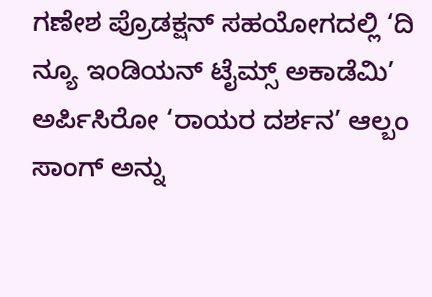ಗಣೇಶ ಪ್ರೊಡಕ್ಷನ್ ಸಹಯೋಗದಲ್ಲಿ ‘ದಿ ನ್ಯೂ ಇಂಡಿಯನ್ ಟೈಮ್ಸ್ ಅಕಾಡೆಮಿ’ ಅರ್ಪಿಸಿರೋ ‘ರಾಯರ ದರ್ಶನ’ ಆಲ್ಬಂ ಸಾಂಗ್ ಅನ್ನು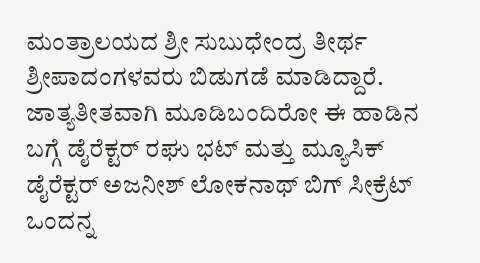ಮಂತ್ರಾಲಯದ ಶ್ರೀ ಸುಬುಧೇಂದ್ರ ತೀರ್ಥ ಶ್ರೀಪಾದಂಗಳವರು ಬಿಡುಗಡೆ ಮಾಡಿದ್ದಾರೆ. ಜಾತ್ಯತೀತವಾಗಿ ಮೂಡಿಬಂದಿರೋ ಈ ಹಾಡಿನ ಬಗ್ಗೆ ಡೈರೆಕ್ಟರ್ ರಘು ಭಟ್ ಮತ್ತು ಮ್ಯೂಸಿಕ್ ಡೈರೆಕ್ಟರ್ ಅಜನೀಶ್ ಲೋಕನಾಥ್ ಬಿಗ್ ಸೀಕ್ರೆಟ್ ಒಂದನ್ನ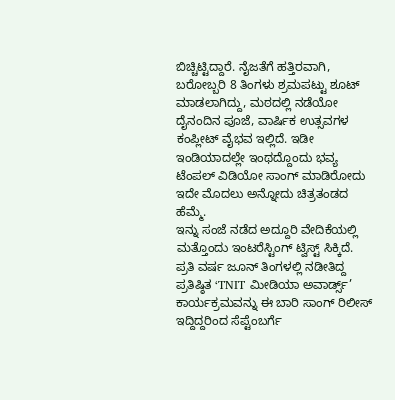ಬಿಚ್ಚಿಟ್ಟಿದ್ದಾರೆ. ನೈಜತೆಗೆ ಹತ್ತಿರವಾಗಿ, ಬರೋಬ್ಬರಿ 8 ತಿಂಗಳು ಶ್ರಮಪಟ್ಟು ಶೂಟ್ ಮಾಡಲಾಗಿದ್ದು, ಮಠದಲ್ಲಿ ನಡೆಯೋ ದೈನಂದಿನ ಪೂಜೆ, ವಾರ್ಷಿಕ ಉತ್ಸವಗಳ ಕಂಪ್ಲೀಟ್ ವೈಭವ ಇಲ್ಲಿದೆ. ಇಡೀ ಇಂಡಿಯಾದಲ್ಲೇ ಇಂಥದ್ದೊಂದು ಭವ್ಯ ಟೆಂಪಲ್ ವಿಡಿಯೋ ಸಾಂಗ್ ಮಾಡಿರೋದು ಇದೇ ಮೊದಲು ಅನ್ನೋದು ಚಿತ್ರತಂಡದ ಹೆಮ್ಮೆ.
ಇನ್ನು ಸಂಜೆ ನಡೆದ ಅದ್ದೂರಿ ವೇದಿಕೆಯಲ್ಲಿ ಮತ್ತೊಂದು ಇಂಟರೆಸ್ಟಿಂಗ್ ಟ್ವಿಸ್ಟ್ ಸಿಕ್ಕಿದೆ. ಪ್ರತಿ ವರ್ಷ ಜೂನ್ ತಿಂಗಳಲ್ಲಿ ನಡೀತಿದ್ದ ಪ್ರತಿಷ್ಠಿತ ‘TNIT ಮೀಡಿಯಾ ಅವಾರ್ಡ್ಸ್’ ಕಾರ್ಯಕ್ರಮವನ್ನು ಈ ಬಾರಿ ಸಾಂಗ್ ರಿಲೀಸ್ ಇದ್ದಿದ್ದರಿಂದ ಸೆಪ್ಟೆಂಬರ್ಗೆ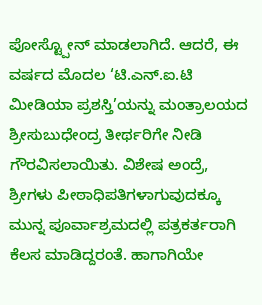ಪೋಸ್ಟ್ಪೋನ್ ಮಾಡಲಾಗಿದೆ. ಆದರೆ, ಈ ವರ್ಷದ ಮೊದಲ ‘ಟಿ.ಎನ್.ಐ.ಟಿ ಮೀಡಿಯಾ ಪ್ರಶಸ್ತಿ’ಯನ್ನು ಮಂತ್ರಾಲಯದ ಶ್ರೀಸುಬುಧೇಂದ್ರ ತೀರ್ಥರಿಗೇ ನೀಡಿ ಗೌರವಿಸಲಾಯಿತು. ವಿಶೇಷ ಅಂದ್ರೆ, ಶ್ರೀಗಳು ಪೀಠಾಧಿಪತಿಗಳಾಗುವುದಕ್ಕೂ ಮುನ್ನ ಪೂರ್ವಾಶ್ರಮದಲ್ಲಿ ಪತ್ರಕರ್ತರಾಗಿ ಕೆಲಸ ಮಾಡಿದ್ದರಂತೆ. ಹಾಗಾಗಿಯೇ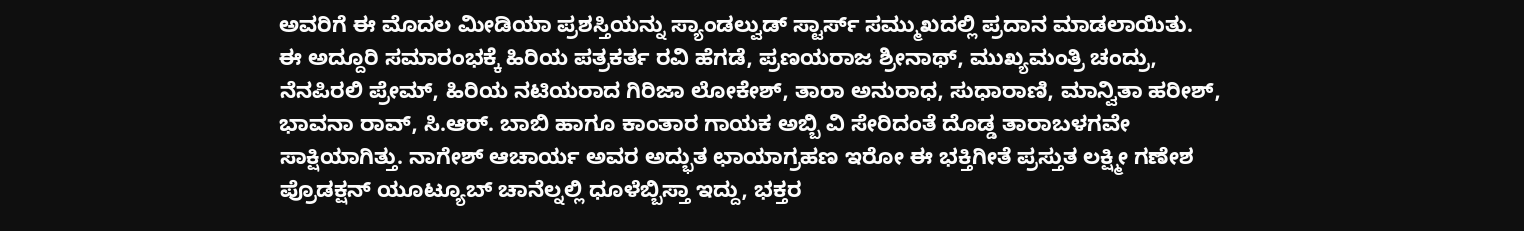ಅವರಿಗೆ ಈ ಮೊದಲ ಮೀಡಿಯಾ ಪ್ರಶಸ್ತಿಯನ್ನು ಸ್ಯಾಂಡಲ್ವುಡ್ ಸ್ಟಾರ್ಸ್ ಸಮ್ಮುಖದಲ್ಲಿ ಪ್ರದಾನ ಮಾಡಲಾಯಿತು.
ಈ ಅದ್ದೂರಿ ಸಮಾರಂಭಕ್ಕೆ ಹಿರಿಯ ಪತ್ರಕರ್ತ ರವಿ ಹೆಗಡೆ, ಪ್ರಣಯರಾಜ ಶ್ರೀನಾಥ್, ಮುಖ್ಯಮಂತ್ರಿ ಚಂದ್ರು, ನೆನಪಿರಲಿ ಪ್ರೇಮ್, ಹಿರಿಯ ನಟಿಯರಾದ ಗಿರಿಜಾ ಲೋಕೇಶ್, ತಾರಾ ಅನುರಾಧ, ಸುಧಾರಾಣಿ, ಮಾನ್ವಿತಾ ಹರೀಶ್, ಭಾವನಾ ರಾವ್, ಸಿ.ಆರ್. ಬಾಬಿ ಹಾಗೂ ಕಾಂತಾರ ಗಾಯಕ ಅಬ್ಬಿ ವಿ ಸೇರಿದಂತೆ ದೊಡ್ಡ ತಾರಾಬಳಗವೇ ಸಾಕ್ಷಿಯಾಗಿತ್ತು. ನಾಗೇಶ್ ಆಚಾರ್ಯ ಅವರ ಅದ್ಭುತ ಛಾಯಾಗ್ರಹಣ ಇರೋ ಈ ಭಕ್ತಿಗೀತೆ ಪ್ರಸ್ತುತ ಲಕ್ಷ್ಮೀ ಗಣೇಶ ಪ್ರೊಡಕ್ಷನ್ ಯೂಟ್ಯೂಬ್ ಚಾನೆಲ್ನಲ್ಲಿ ಧೂಳೆಬ್ಬಿಸ್ತಾ ಇದ್ದು, ಭಕ್ತರ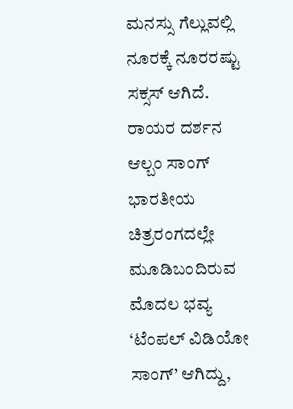ಮನಸ್ಸು ಗೆಲ್ಲುವಲ್ಲಿ ನೂರಕ್ಕೆ ನೂರರಷ್ಟು ಸಕ್ಸಸ್ ಆಗಿದೆ.
ರಾಯರ ದರ್ಶನ ಆಲ್ಬಂ ಸಾಂಗ್ ಭಾರತೀಯ ಚಿತ್ರರಂಗದಲ್ಲೇ ಮೂಡಿಬಂದಿರುವ ಮೊದಲ ಭವ್ಯ ‘ಟೆಂಪಲ್ ವಿಡಿಯೋ ಸಾಂಗ್’ ಆಗಿದ್ದು,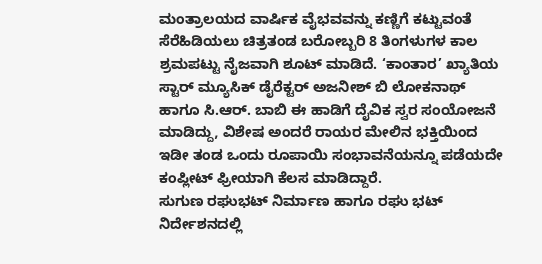ಮಂತ್ರಾಲಯದ ವಾರ್ಷಿಕ ವೈಭವವನ್ನು ಕಣ್ಣಿಗೆ ಕಟ್ಟುವಂತೆ ಸೆರೆಹಿಡಿಯಲು ಚಿತ್ರತಂಡ ಬರೋಬ್ಬರಿ 8 ತಿಂಗಳುಗಳ ಕಾಲ ಶ್ರಮಪಟ್ಟು ನೈಜವಾಗಿ ಶೂಟ್ ಮಾಡಿದೆ. ‘ಕಾಂತಾರ’ ಖ್ಯಾತಿಯ ಸ್ಟಾರ್ ಮ್ಯೂಸಿಕ್ ಡೈರೆಕ್ಟರ್ ಅಜನೀಶ್ ಬಿ ಲೋಕನಾಥ್ ಹಾಗೂ ಸಿ.ಆರ್. ಬಾಬಿ ಈ ಹಾಡಿಗೆ ದೈವಿಕ ಸ್ವರ ಸಂಯೋಜನೆ ಮಾಡಿದ್ದು, ವಿಶೇಷ ಅಂದರೆ ರಾಯರ ಮೇಲಿನ ಭಕ್ತಿಯಿಂದ ಇಡೀ ತಂಡ ಒಂದು ರೂಪಾಯಿ ಸಂಭಾವನೆಯನ್ನೂ ಪಡೆಯದೇ ಕಂಪ್ಲೀಟ್ ಫ್ರೀಯಾಗಿ ಕೆಲಸ ಮಾಡಿದ್ದಾರೆ.
ಸುಗುಣ ರಘುಭಟ್ ನಿರ್ಮಾಣ ಹಾಗೂ ರಘು ಭಟ್ ನಿರ್ದೇಶನದಲ್ಲಿ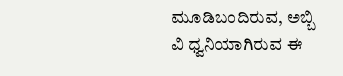ಮೂಡಿಬಂದಿರುವ, ಅಬ್ಬಿ ವಿ ಧ್ವನಿಯಾಗಿರುವ ಈ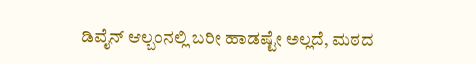ಡಿವೈನ್ ಆಲ್ಬಂನಲ್ಲಿ ಬರೀ ಹಾಡಷ್ಟೇ ಅಲ್ಲದೆ, ಮಠದ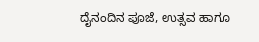ದೈನಂದಿನ ಪೂಜೆ, ಉತ್ಸವ ಹಾಗೂ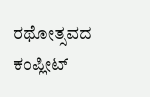ರಥೋತ್ಸವದ ಕಂಪ್ಲೀಟ್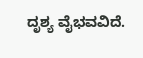ದೃಶ್ಯ ವೈಭವವಿದೆ.